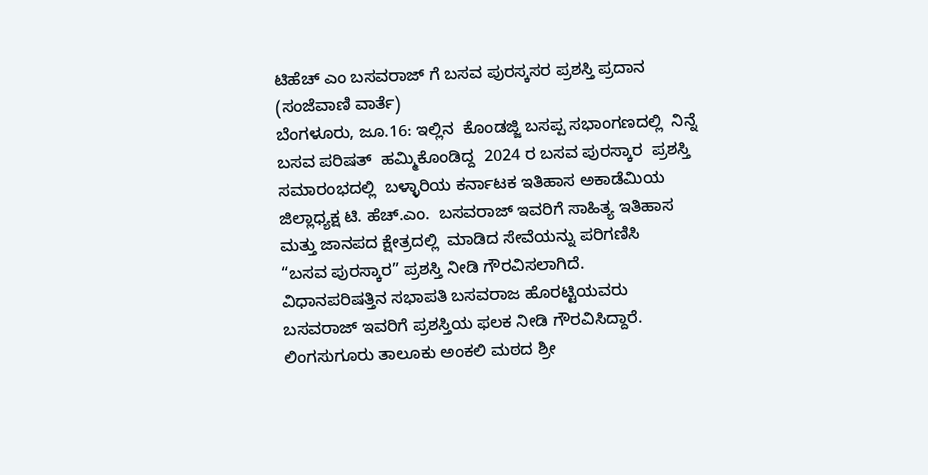ಟಿಹೆಚ್ ಎಂ ಬಸವರಾಜ್ ಗೆ ಬಸವ ಪುರಸ್ಕಸರ ಪ್ರಶಸ್ತಿ ಪ್ರದಾನ
(ಸಂಜೆವಾಣಿ ವಾರ್ತೆ)
ಬೆಂಗಳೂರು, ಜೂ.16: ಇಲ್ಲಿನ  ಕೊಂಡಜ್ಜಿ ಬಸಪ್ಪ ಸಭಾಂಗಣದಲ್ಲಿ  ನಿನ್ನೆ ಬಸವ ಪರಿಷತ್  ಹಮ್ಮಿಕೊಂಡಿದ್ದ  2024 ರ ಬಸವ ಪುರಸ್ಕಾರ  ಪ್ರಶಸ್ತಿ ಸಮಾರಂಭದಲ್ಲಿ  ಬಳ್ಳಾರಿಯ ಕರ್ನಾಟಕ ಇತಿಹಾಸ ಅಕಾಡೆಮಿಯ ಜಿಲ್ಲಾಧ್ಯಕ್ಷ ಟಿ. ಹೆಚ್.ಎಂ.  ಬಸವರಾಜ್ ಇವರಿಗೆ ಸಾಹಿತ್ಯ ಇತಿಹಾಸ ಮತ್ತು ಜಾನಪದ ಕ್ಷೇತ್ರದಲ್ಲಿ  ಮಾಡಿದ ಸೇವೆಯನ್ನು ಪರಿಗಣಿಸಿ
“ಬಸವ ಪುರಸ್ಕಾರ” ಪ್ರಶಸ್ತಿ ನೀಡಿ ಗೌರವಿಸಲಾಗಿದೆ.
ವಿಧಾನಪರಿಷತ್ತಿನ ಸಭಾಪತಿ ಬಸವರಾಜ ಹೊರಟ್ಟಿಯವರು ಬಸವರಾಜ್ ಇವರಿಗೆ ಪ್ರಶಸ್ತಿಯ ಫಲಕ ನೀಡಿ ಗೌರವಿಸಿದ್ದಾರೆ.
ಲಿಂಗಸುಗೂರು ತಾಲೂಕು ಅಂಕಲಿ ಮಠದ ಶ್ರೀ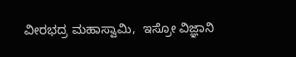ವೀರಭದ್ರ ಮಹಾಸ್ವಾಮಿ,  ಇಸ್ರೋ ವಿಜ್ಞಾನಿ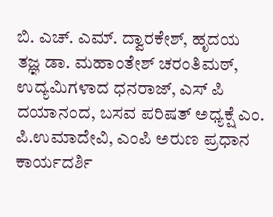ಬಿ. ಎಚ್. ಎಮ್. ದ್ವಾರಕೇಶ್, ಹೃದಯ ತಜ್ಞ ಡಾ. ಮಹಾಂತೇಶ್ ಚರಂತಿಮಠ್, ಉದ್ಯಮಿಗಳಾದ ಧನರಾಜ್, ಎಸ್ ಪಿ ದಯಾನಂದ, ಬಸವ ಪರಿಷತ್ ಅಧ್ಯಕ್ಷೆ ಎಂ. ಪಿ.ಉಮಾದೇವಿ, ಎಂಪಿ ಅರುಣ ಪ್ರಧಾನ ಕಾರ್ಯದರ್ಶಿ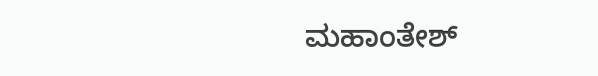ಮಹಾಂತೇಶ್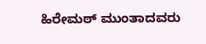ಹಿರೇಮಠ್ ಮುಂತಾದವರು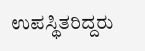ಉಪಸ್ಥಿತರಿದ್ದರು